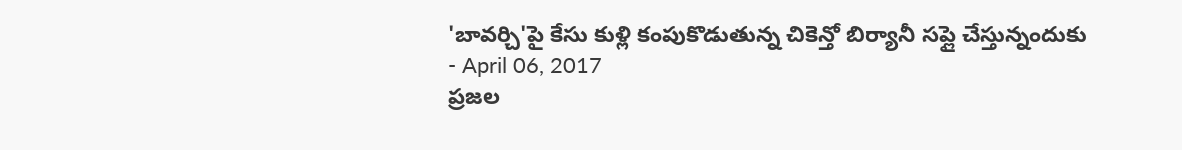'బావర్చి'పై కేసు కుళ్లి కంపుకొడుతున్న చికెన్తో బిర్యానీ సప్లై చేస్తున్నందుకు
- April 06, 2017
ప్రజల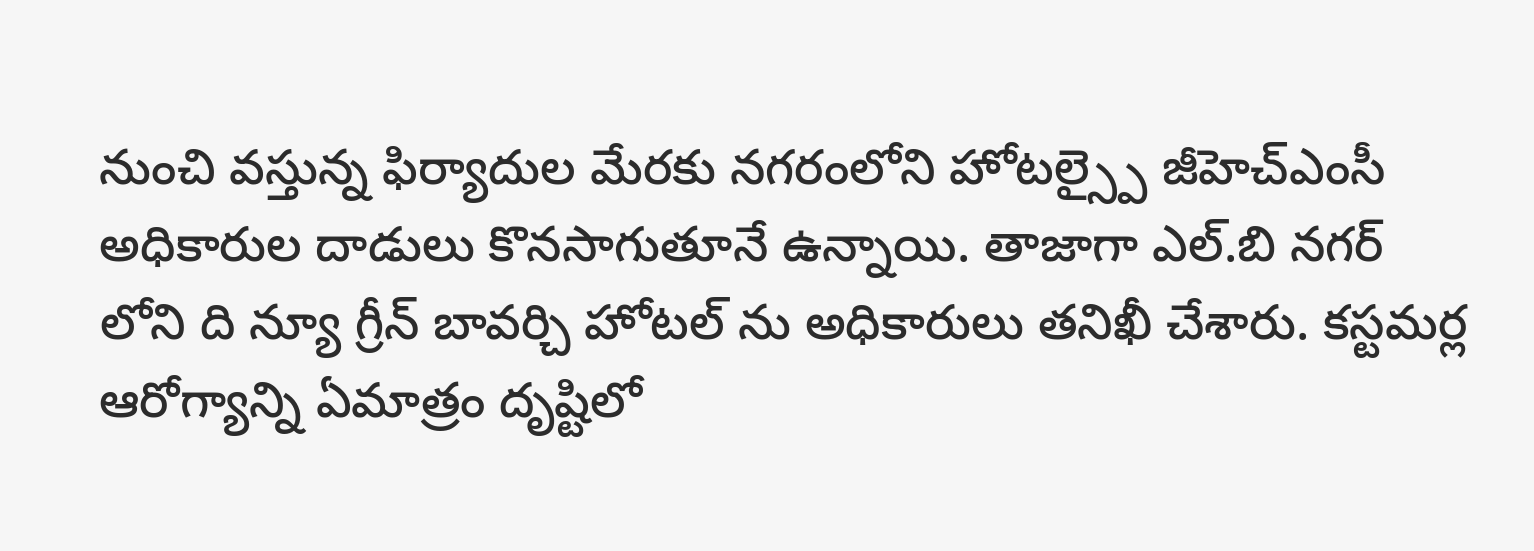నుంచి వస్తున్న ఫిర్యాదుల మేరకు నగరంలోని హోటల్స్పై జీహెచ్ఎంసీ అధికారుల దాడులు కొనసాగుతూనే ఉన్నాయి. తాజాగా ఎల్.బి నగర్ లోని ది న్యూ గ్రీన్ బావర్చి హోటల్ ను అధికారులు తనిఖీ చేశారు. కస్టమర్ల ఆరోగ్యాన్ని ఏమాత్రం దృష్టిలో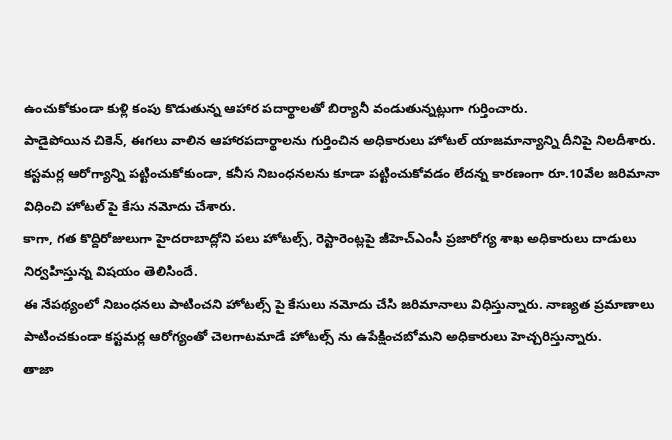ఉంచుకోకుండా కుళ్లి కంపు కొడుతున్న ఆహార పదార్థాలతో బిర్యానీ వండుతున్నట్లుగా గుర్తించారు.
పాడైపోయిన చికెన్, ఈగలు వాలిన ఆహారపదార్థాలను గుర్తించిన అధికారులు హోటల్ యాజమాన్యాన్ని దీనిపై నిలదీశారు. కస్టమర్ల ఆరోగ్యాన్ని పట్టించుకోకుండా, కనీస నిబంధనలను కూడా పట్టించుకోవడం లేదన్న కారణంగా రూ.10వేల జరిమానా విధించి హోటల్ పై కేసు నమోదు చేశారు.
కాగా, గత కొద్దిరోజులుగా హైదరాబాద్లోని పలు హోటల్స్, రెస్టారెంట్లపై జీహెచ్ఎంసీ ప్రజారోగ్య శాఖ అధికారులు దాడులు నిర్వహిస్తున్న విషయం తెలిసిందే.
ఈ నేపథ్యంలో నిబంధనలు పాటించని హోటల్స్ పై కేసులు నమోదు చేసి జరిమానాలు విధిస్తున్నారు. నాణ్యత ప్రమాణాలు పాటించకుండా కస్టమర్ల ఆరోగ్యంతో చెలగాటమాడే హోటల్స్ ను ఉపేక్షించబోమని అధికారులు హెచ్చరిస్తున్నారు.
తాజా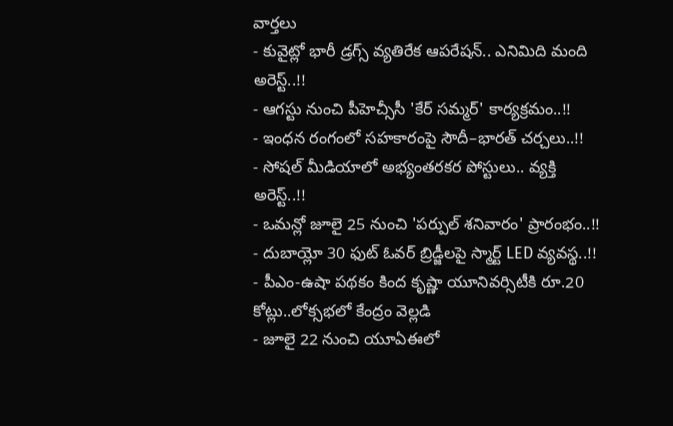వార్తలు
- కువైట్లో భారీ డ్రగ్స్ వ్యతిరేక ఆపరేషన్.. ఎనిమిది మంది అరెస్ట్..!!
- ఆగస్టు నుంచి పీహెచ్సీసీ 'కేర్ సమ్మర్' కార్యక్రమం..!!
- ఇంధన రంగంలో సహకారంపై సౌదీ–భారత్ చర్చలు..!!
- సోషల్ మీడియాలో అభ్యంతరకర పోస్టులు.. వ్యక్తి అరెస్ట్..!!
- ఒమన్లో జూలై 25 నుంచి 'పర్పుల్ శనివారం' ప్రారంభం..!!
- దుబాయ్లో 30 ఫుట్ ఓవర్ బ్రిడ్జీలపై స్మార్ట్ LED వ్యవస్థ..!!
- పీఎం-ఉషా పథకం కింద కృష్ణా యూనివర్సిటీకి రూ.20 కోట్లు..లోక్సభలో కేంద్రం వెల్లడి
- జూలై 22 నుంచి యూఏఈలో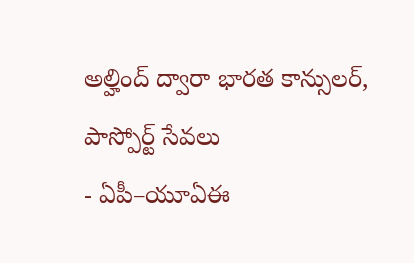అల్హింద్ ద్వారా భారత కాన్సులర్, పాస్పోర్ట్ సేవలు
- ఏపీ–యూఏఈ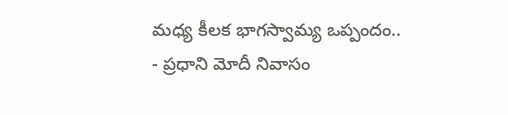మధ్య కీలక భాగస్వామ్య ఒప్పందం..
- ప్రధాని మోదీ నివాసం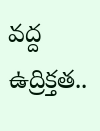వద్ద ఉద్రిక్తత..